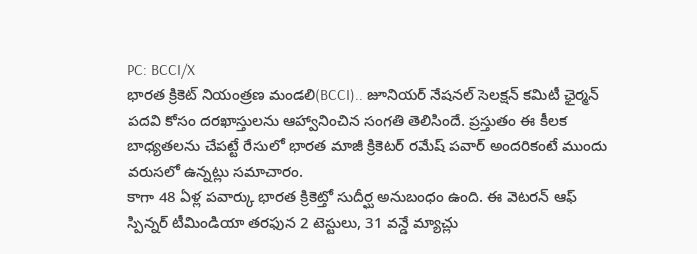PC: BCCI/X
భారత క్రికెట్ నియంత్రణ మండలి(BCCI).. జూనియర్ నేషనల్ సెలక్షన్ కమిటీ ఛైర్మన్ పదవి కోసం దరఖాస్తులను ఆహ్వానించిన సంగతి తెలిసిందే. ప్రస్తుతం ఈ కీలక బాధ్యతలను చేపట్టే రేసులో భారత మాజీ క్రికెటర్ రమేష్ పవార్ అందరికంటే ముందు వరుసలో ఉన్నట్లు సమాచారం.
కాగా 48 ఏళ్ల పవార్కు భారత క్రికెట్తో సుదీర్ఘ అనుబంధం ఉంది. ఈ వెటరన్ ఆఫ్ స్పిన్నర్ టీమిండియా తరఫున 2 టెస్టులు, 31 వన్డే మ్యాచ్లు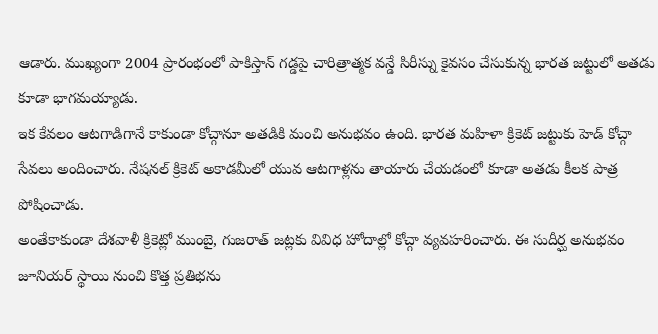ఆడారు. ముఖ్యంగా 2004 ప్రారంభంలో పాకిస్తాన్ గడ్డపై చారిత్రాత్మక వన్డే సిరీస్ను కైవసం చేసుకున్న భారత జట్టులో అతడు కూడా భాగమయ్యాడు.
ఇక కేవలం ఆటగాడిగానే కాకుండా కోచ్గానూ అతడికి మంచి అనుభవం ఉంది. భారత మహిళా క్రికెట్ జట్టుకు హెడ్ కోచ్గా సేవలు అందించారు. నేషనల్ క్రికెట్ అకాడమీలో యువ ఆటగాళ్లను తాయారు చేయడంలో కూడా అతడు కీలక పాత్ర పోషించాడు.
అంతేకాకుండా దేశవాళీ క్రికెట్లో ముంబై, గుజరాత్ జట్లకు వివిధ హోదాల్లో కోచ్గా వ్యవహరించారు. ఈ సుదీర్ఘ అనుభవం జూనియర్ స్థాయి నుంచి కొత్త ప్రతిభను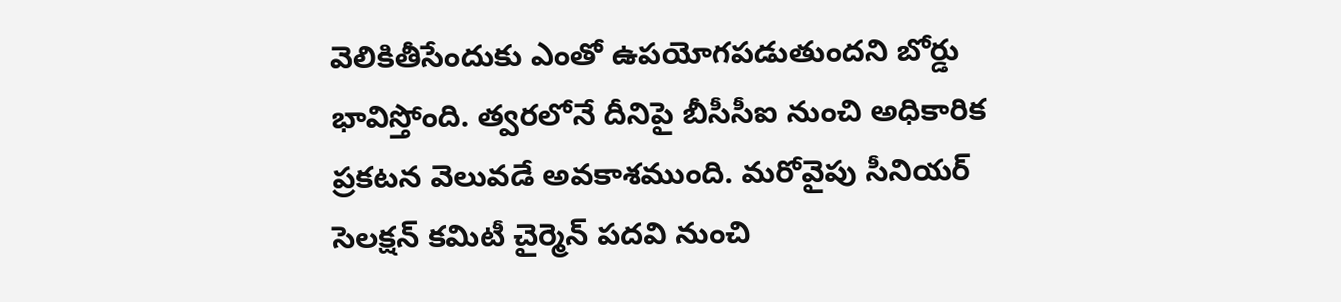వెలికితీసేందుకు ఎంతో ఉపయోగపడుతుందని బోర్డు భావిస్తోంది. త్వరలోనే దీనిపై బీసీసీఐ నుంచి అధికారిక ప్రకటన వెలువడే అవకాశముంది. మరోవైపు సీనియర్ సెలక్షన్ కమిటీ చైర్మెన్ పదవి నుంచి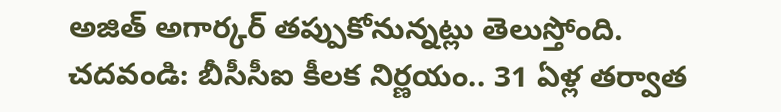అజిత్ అగార్కర్ తప్పుకోనున్నట్లు తెలుస్తోంది.
చదవండి: బీసీసీఐ కీలక నిర్ణయం.. 31 ఏళ్ల తర్వాత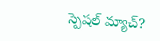స్పెషల్ మ్యాచ్?